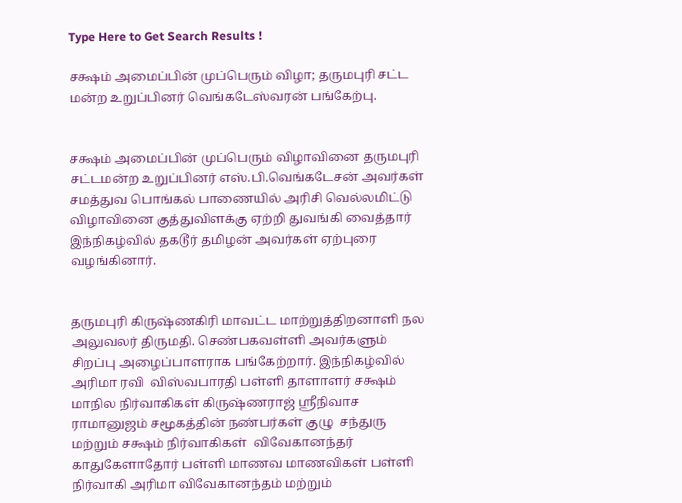Type Here to Get Search Results !

சக்ஷம் அமைப்பின் முப்பெரும் விழா; தருமபுரி சட்ட மன்ற உறுப்பினர் வெங்கடேஸ்வரன் பங்கேற்பு.


சக்ஷம் அமைப்பின் முப்பெரும் விழாவினை தருமபுரி  சட்டமன்ற உறுப்பினர் எஸ்.பி.வெங்கடேசன் அவர்கள் சமத்துவ பொங்கல் பாணையில் அரிசி வெல்லமிட்டு விழாவினை குத்துவிளக்கு ஏற்றி துவங்கி வைத்தார் இந்நிகழ்வில் தகடூர் தமிழன் அவர்கள் ஏற்புரை வழங்கினார்.


தருமபுரி கிருஷ்ணகிரி மாவட்ட மாற்றுத்திறனாளி நல அலுவலர் திருமதி. செண்பகவள்ளி அவர்களும் சிறப்பு அழைப்பாளராக பங்கேற்றார். இந்நிகழ்வில் அரிமா ரவி  விஸ்வபாரதி பள்ளி தாளாளர் சக்ஷம் மாநில நிர்வாகிகள் கிருஷ்ணராஜ் ஸ்ரீநிவாச ராமானுஜம் சமூகத்தின் நண்பர்கள் குழு  சந்துரு மற்றும் சக்ஷம் நிர்வாகிகள்  விவேகானந்தர் காதுகேளாதோர் பள்ளி மாணவ மாணவிகள் பள்ளி நிர்வாகி அரிமா விவேகானந்தம் மற்றும்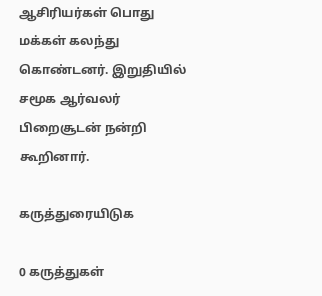ஆசிரியர்கள் பொது மக்கள் கலந்து கொண்டனர். இறுதியில் சமூக ஆர்வலர் பிறைசூடன் நன்றி கூறினார்.

கருத்துரையிடுக

0 கருத்துகள்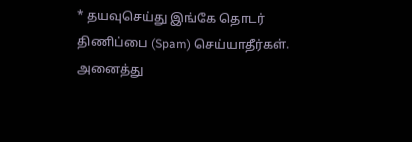* தயவுசெய்து இங்கே தொடர் திணிப்பை (Spam) செய்யாதீர்கள். அனைத்து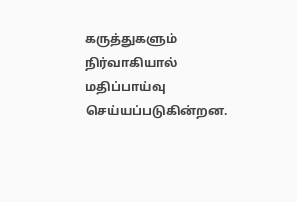கருத்துகளும் நிர்வாகியால் மதிப்பாய்வு செய்யப்படுகின்றன.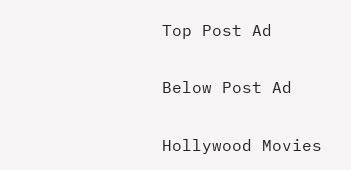Top Post Ad

Below Post Ad

Hollywood Movies